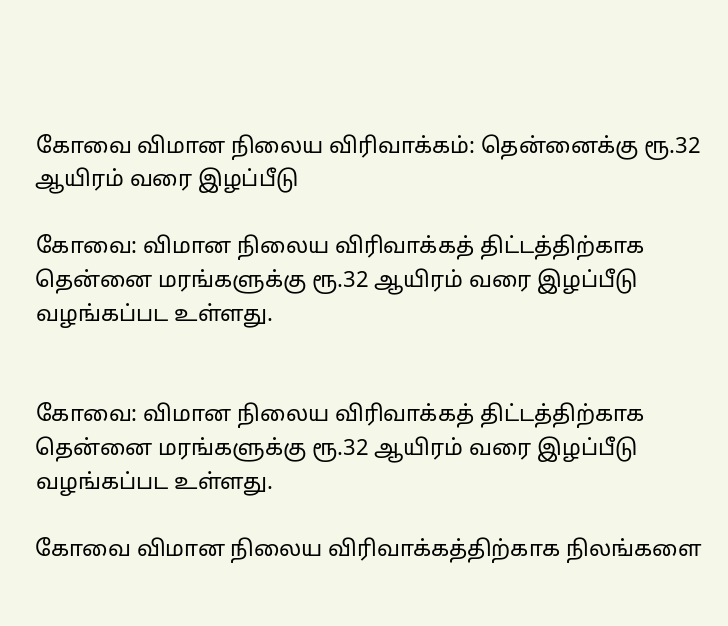கோவை விமான நிலைய விரிவாக்கம்: தென்னைக்கு ரூ.32 ஆயிரம் வரை இழப்பீடு

கோவை: விமான நிலைய விரிவாக்கத் திட்டத்திற்காக தென்னை மரங்களுக்கு ரூ.32 ஆயிரம் வரை இழப்பீடு வழங்கப்பட உள்ளது.


கோவை: விமான நிலைய விரிவாக்கத் திட்டத்திற்காக தென்னை மரங்களுக்கு ரூ.32 ஆயிரம் வரை இழப்பீடு வழங்கப்பட உள்ளது.

கோவை விமான நிலைய விரிவாக்கத்திற்காக நிலங்களை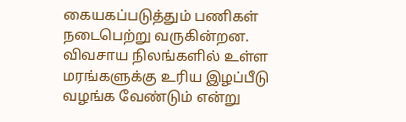கையகப்படுத்தும் பணிகள் நடைபெற்று வருகின்றன. விவசாய நிலங்களில் உள்ள மரங்களுக்கு உரிய இழப்பீடு வழங்க வேண்டும் என்று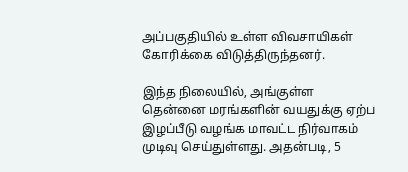அப்பகுதியில் உள்ள விவசாயிகள் கோரிக்கை விடுத்திருந்தனர்.

இந்த நிலையில், அங்குள்ள தென்னை மரங்களின் வயதுக்கு ஏற்ப இழப்பீடு வழங்க மாவட்ட நிர்வாகம் முடிவு செய்துள்ளது. அதன்படி, 5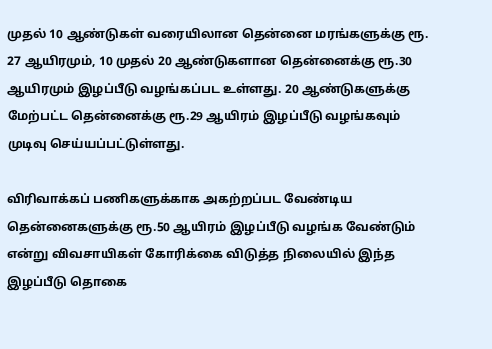முதல் 10 ஆண்டுகள் வரையிலான தென்னை மரங்களுக்கு ரூ. 27 ஆயிரமும், 10 முதல் 20 ஆண்டுகளான தென்னைக்கு ரூ.30 ஆயிரமும் இழப்பீடு வழங்கப்பட உள்ளது. 20 ஆண்டுகளுக்கு மேற்பட்ட தென்னைக்கு ரூ.29 ஆயிரம் இழப்பீடு வழங்கவும் முடிவு செய்யப்பட்டுள்ளது.

விரிவாக்கப் பணிகளுக்காக அகற்றப்பட வேண்டிய தென்னைகளுக்கு ரூ.50 ஆயிரம் இழப்பீடு வழங்க வேண்டும் என்று விவசாயிகள் கோரிக்கை விடுத்த நிலையில் இந்த இழப்பீடு தொகை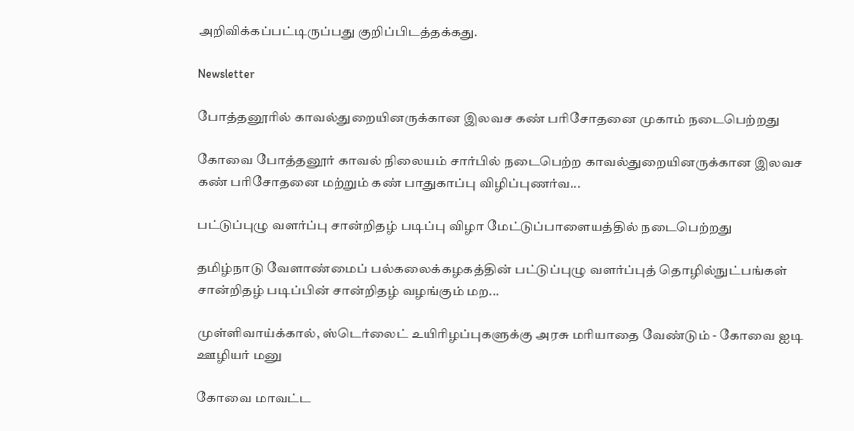அறிவிக்கப்பட்டிருப்பது குறிப்பிடத்தக்கது.

Newsletter

போத்தனூரில் காவல்துறையினருக்கான இலவச கண் பரிசோதனை முகாம் நடைபெற்றது

கோவை போத்தனூர் காவல் நிலையம் சார்பில் நடைபெற்ற காவல்துறையினருக்கான இலவச கண் பரிசோதனை மற்றும் கண் பாதுகாப்பு விழிப்புணர்வ...

பட்டுப்புழு வளர்ப்பு சான்றிதழ் படிப்பு விழா மேட்டுப்பாளையத்தில் நடைபெற்றது

தமிழ்நாடு வேளாண்மைப் பல்கலைக்கழகத்தின் பட்டுப்புழு வளர்ப்புத் தொழில்நுட்பங்கள் சான்றிதழ் படிப்பின் சான்றிதழ் வழங்கும் மற...

முள்ளிவாய்க்கால், ஸ்டெர்லைட் உயிரிழப்புகளுக்கு அரசு மரியாதை வேண்டும் - கோவை ஐடி ஊழியர் மனு

கோவை மாவட்ட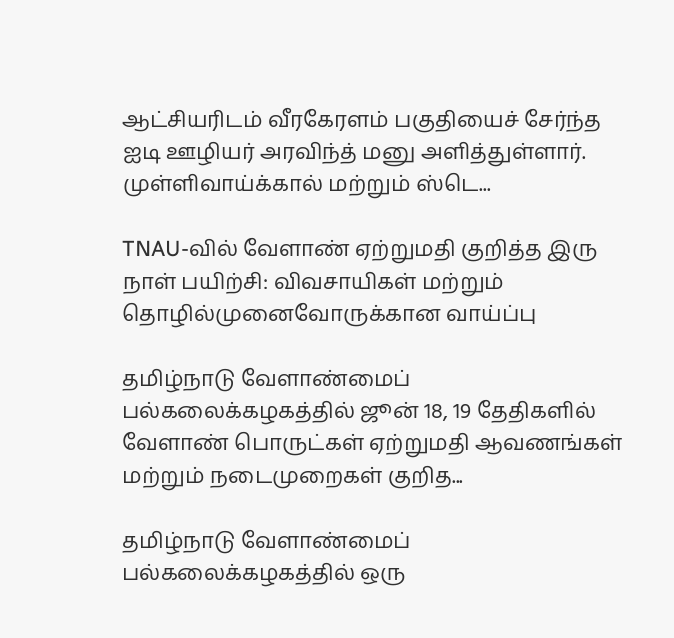ஆட்சியரிடம் வீரகேரளம் பகுதியைச் சேர்ந்த ஐடி ஊழியர் அரவிந்த் மனு அளித்துள்ளார். முள்ளிவாய்க்கால் மற்றும் ஸ்டெ...

TNAU-வில் வேளாண் ஏற்றுமதி குறித்த இரு நாள் பயிற்சி: விவசாயிகள் மற்றும் தொழில்முனைவோருக்கான வாய்ப்பு

தமிழ்நாடு வேளாண்மைப் பல்கலைக்கழகத்தில் ஜூன் 18, 19 தேதிகளில் வேளாண் பொருட்கள் ஏற்றுமதி ஆவணங்கள் மற்றும் நடைமுறைகள் குறித...

தமிழ்நாடு வேளாண்மைப் பல்கலைக்கழகத்தில் ஒரு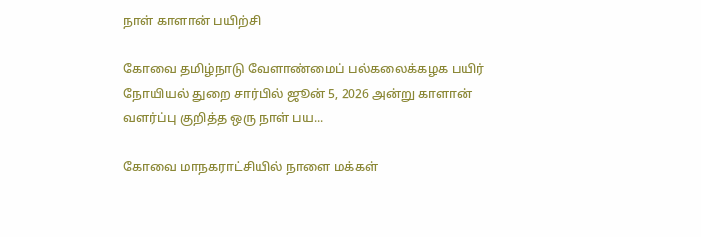நாள் காளான் பயிற்சி

கோவை தமிழ்நாடு வேளாண்மைப் பல்கலைக்கழக பயிர் நோயியல் துறை சார்பில் ஜூன் 5, 2026 அன்று காளான் வளர்ப்பு குறித்த ஒரு நாள் பய...

கோவை மாநகராட்சியில் நாளை மக்கள்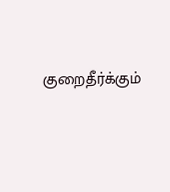குறைதீர்க்கும்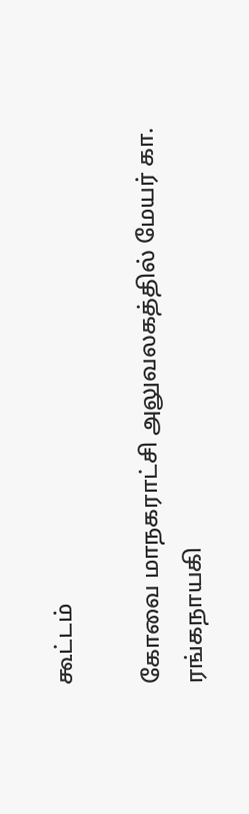கூட்டம்

கோவை மாநகராட்சி அலுவலகத்தில் மேயர் கா. ரங்கநாயகி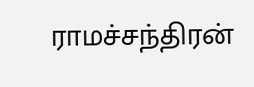ராமச்சந்திரன்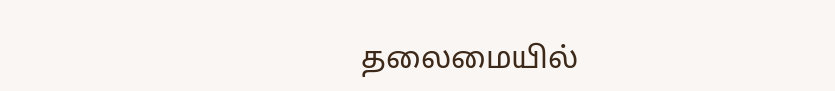தலைமையில்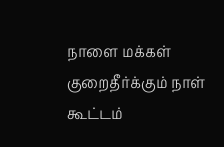நாளை மக்கள் குறைதீர்க்கும் நாள் கூட்டம்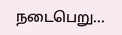நடைபெறு...